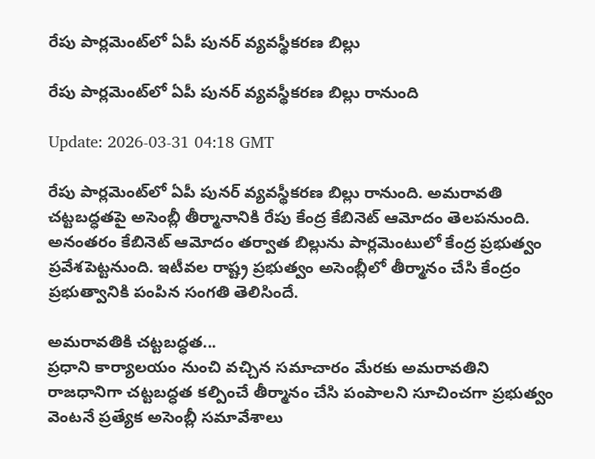రేపు పార్లమెంట్‌లో ఏపీ పునర్‌ వ్యవస్థీకరణ బిల్లు

రేపు పార్లమెంట్‌లో ఏపీ పునర్‌ వ్యవస్థీకరణ బిల్లు రానుంది

Update: 2026-03-31 04:18 GMT

రేపు పార్లమెంట్‌లో ఏపీ పునర్‌ వ్యవస్థీకరణ బిల్లు రానుంది. అమరావతి చట్టబద్ధతపై అసెంబ్లీ తీర్మానానికి రేపు కేంద్ర కేబినెట్‌ ఆమోదం తెలపనుంది. అనంతరం కేబినెట్ ఆమోదం తర్వాత బిల్లును పార్లమెంటులో కేంద్ర ప్రభుత్వం ప్రవేశపెట్టనుంది. ఇటీవల రాష్ట్ర ప్రభుత్వం అసెంబ్లీలో తీర్మానం చేసి కేంద్రం ప్రభుత్వానికి పంపిన సంగతి తెలిసిందే.

అమరావతికి చట్టబద్ధత...
ప్రధాని కార్యాలయం నుంచి వచ్చిన సమాచారం మేరకు అమరావతిని రాజధానిగా చట్టబద్ధత కల్పించే తీర్మానం చేసి పంపాలని సూచించగా ప్రభుత్వం వెంటనే ప్రత్యేక అసెంబ్లీ సమావేశాలు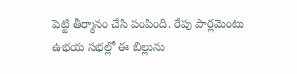పెట్టి తీర్మానం చేసి పంపింది. రేపు పార్లమెంటు ఉభయ సభల్లో ఈ బిల్లును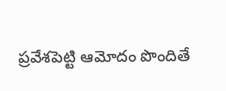ప్రవేశపెట్టి ఆమోదం పొందితే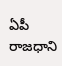ఏపీ రాజధాని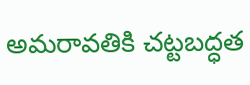అమరావతికి చట్టబద్ధత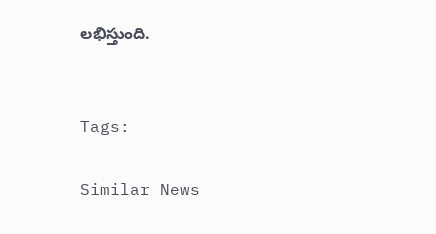లభిస్తుంది.


Tags:

Similar News